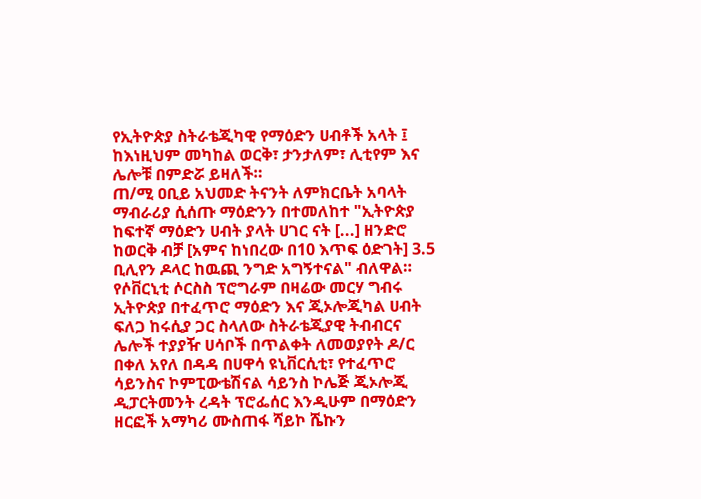የኢትዮጵያ ስትራቴጂካዊ የማዕድን ሀብቶች አላት ፤ ከእነዚህም መካከል ወርቅ፣ ታንታለም፣ ሊቲየም እና ሌሎቹ በምድሯ ይዛለች።
ጠ/ሚ ዐቢይ አህመድ ትናንት ለምክርቤት አባላት ማብራሪያ ሲሰጡ ማዕድንን በተመለከተ "ኢትዮጵያ ከፍተኛ ማዕድን ሀብት ያላት ሀገር ናት [...] ዘንድሮ ከወርቅ ብቻ [አምና ከነበረው በ10 እጥፍ ዕድገት] 3.5 ቢሊየን ዶላር ከዉጪ ንግድ አግኝተናል" ብለዋል።
የሶቨርኒቲ ሶርስስ ፕሮግራም በዛሬው መርሃ ግብሩ ኢትዮጵያ በተፈጥሮ ማዕድን እና ጂኦሎጂካል ሀብት ፍለጋ ከሩሲያ ጋር ስላለው ስትራቴጂያዊ ትብብርና ሌሎች ተያያዥ ሀሳቦች በጥልቀት ለመወያየት ዶ/ር በቀለ አየለ በዳዳ በሀዋሳ ዩኒቨርሲቲ፣ የተፈጥሮ ሳይንስና ኮምፒውቴሽናል ሳይንስ ኮሌጅ ጂኦሎጂ ዲፓርትመንት ረዳት ፕሮፌሰር እንዲሁም በማዕድን ዘርፎች አማካሪ ሙስጠፋ ሻይኮ ሼኩን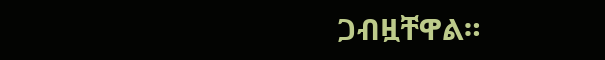ጋብዟቸዋል።